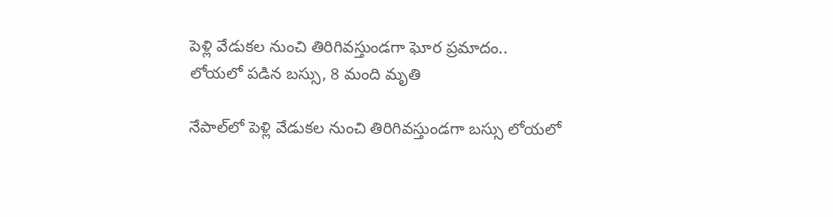పెళ్లి వేడుకల నుంచి తిరిగివస్తుండగా ఘోర ప్రమాదం.. లోయలో పడిన బస్సు, 8 మంది మృతి

నేపాల్‌లో పెళ్లి వేడుకల నుంచి తిరిగివస్తుండగా బస్సు లోయలో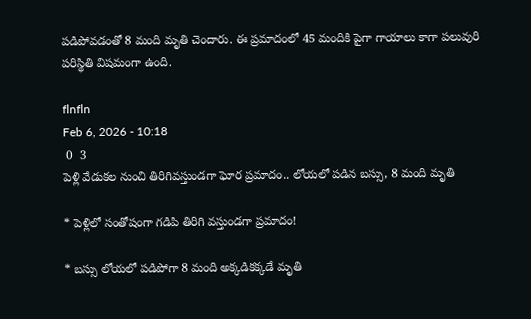పడిపోవడంతో 8 మంది మృతి చెందారు. ఈ ప్రమాదంలో 45 మందికి పైగా గాయాలు కాగా పలువురి పరిస్థితి విషమంగా ఉంది.

flnfln
Feb 6, 2026 - 10:18
 0  3
పెళ్లి వేడుకల నుంచి తిరిగివస్తుండగా ఘోర ప్రమాదం.. లోయలో పడిన బస్సు, 8 మంది మృతి

* పెళ్లిలో సంతోషంగా గడిపి తిరిగి వస్తుండగా ప్రమాదం!

* బస్సు లోయలో పడిపోగా 8 మంది అక్కడికక్కడే మృతి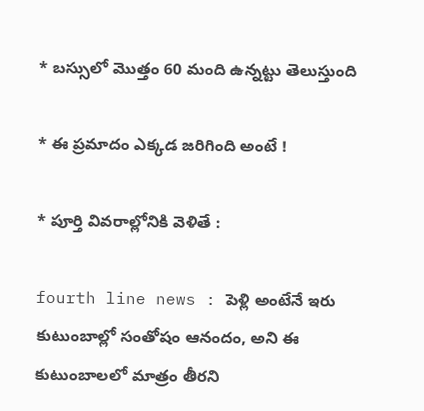* బస్సులో మొత్తం 60 మంది ఉన్నట్టు తెలుస్తుంది

* ఈ ప్రమాదం ఎక్కడ జరిగింది అంటే !

* పూర్తి వివరాల్లోనికి వెళితే :

fourth line news : పెళ్లి అంటేనే ఇరు కుటుంబాల్లో సంతోషం ఆనందం, అని ఈ కుటుంబాలలో మాత్రం తీరని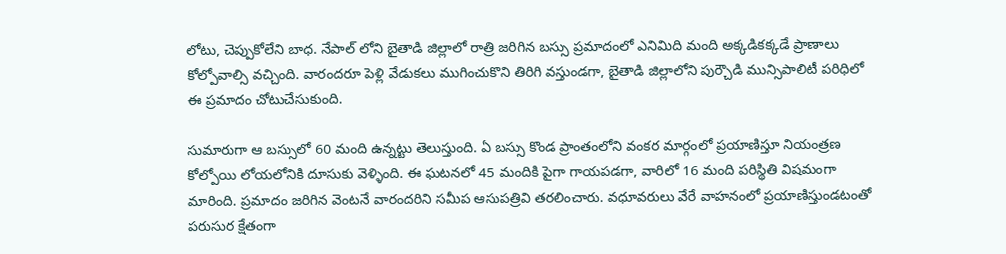లోటు, చెప్పుకోలేని బాధ. నేపాల్ లోని బైతాడి జిల్లాలో రాత్రి జరిగిన బస్సు ప్రమాదంలో ఎనిమిది మంది అక్కడికక్కడే ప్రాణాలు కోల్పోవాల్సి వచ్చింది. వారందరూ పెళ్లి వేడుకలు ముగించుకొని తిరిగి వస్తుండగా, బైతాడి జిల్లాలోని పుర్చౌడి మున్సిపాలిటీ పరిధిలో ఈ ప్రమాదం చోటుచేసుకుంది.

సుమారుగా ఆ బస్సులో 60 మంది ఉన్నట్టు తెలుస్తుంది. ఏ బస్సు కొండ ప్రాంతంలోని వంకర మార్గంలో ప్రయాణిస్తూ నియంత్రణ కోల్పోయి లోయలోనికి దూసుకు వెళ్ళింది. ఈ ఘటనలో 45 మందికి పైగా గాయపడగా, వారిలో 16 మంది పరిస్థితి విషమంగా మారింది. ప్రమాదం జరిగిన వెంటనే వారందరిని సమీప ఆసుపత్రివి తరలించారు. వధూవరులు వేరే వాహనంలో ప్రయాణిస్తుండటంతో పరుసుర క్షేతంగా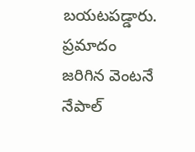బయటపడ్డారు. ప్రమాదం జరిగిన వెంటనే నేపాల్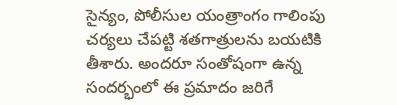సైన్యం, పోలీసుల యంత్రాంగం గాలింపు చర్యలు చేపట్టి శతగాత్రులను బయటికి తీశారు. అందరూ సంతోషంగా ఉన్న సందర్భంలో ఈ ప్రమాదం జరిగే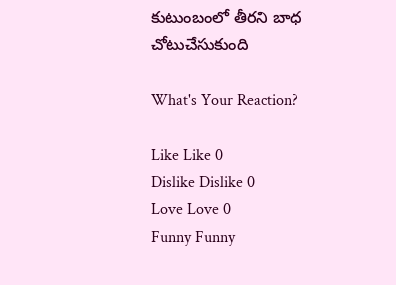కుటుంబంలో తీరని బాధ చోటుచేసుకుంది

What's Your Reaction?

Like Like 0
Dislike Dislike 0
Love Love 0
Funny Funny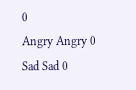0
Angry Angry 0
Sad Sad 0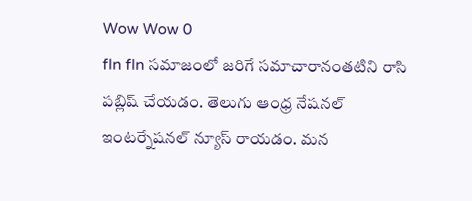Wow Wow 0
fln fln సమాజంలో జరిగే సమాచారానంతటిని రాసి పబ్లిష్ చేయడం. తెలుగు ఆంధ్ర నేషనల్ ఇంటర్నేషనల్ న్యూస్ రాయడం. మన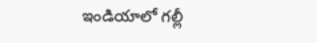ఇండియాలో గల్లీ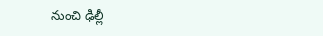నుంచి ఢిల్లీ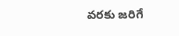వరకు జరిగే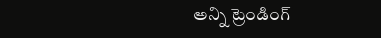అన్ని ట్రెండింగ్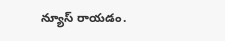న్యూస్ రాయడం.